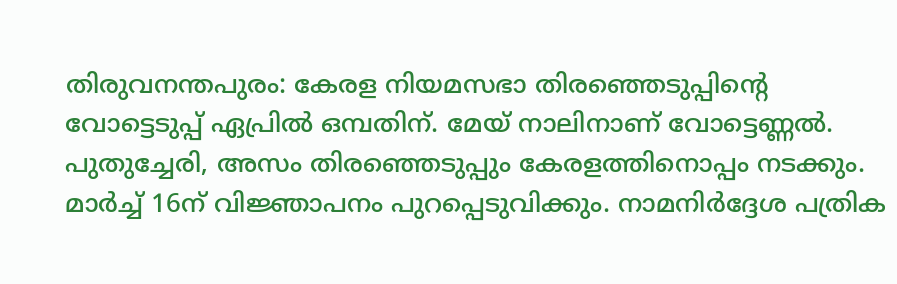തിരുവനന്തപുരം: കേരള നിയമസഭാ തിരഞ്ഞെടുപ്പിന്റെ വോട്ടെടുപ്പ് ഏപ്രിൽ ഒമ്പതിന്. മേയ് നാലിനാണ് വോട്ടെണ്ണൽ. പുതുച്ചേരി, അസം തിരഞ്ഞെടുപ്പും കേരളത്തിനൊപ്പം നടക്കും. മാർച്ച് 16ന് വിജ്ഞാപനം പുറപ്പെടുവിക്കും. നാമനിർദ്ദേശ പത്രിക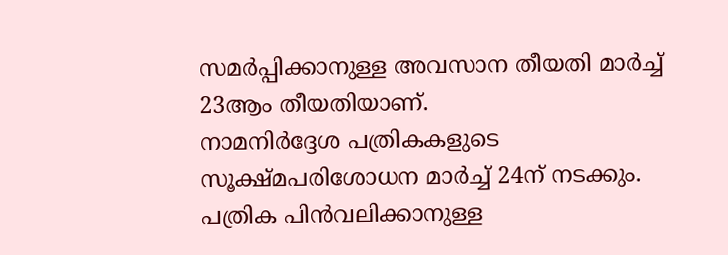സമർപ്പിക്കാനുള്ള അവസാന തീയതി മാർച്ച് 23ആം തീയതിയാണ്.
നാമനിർദ്ദേശ പത്രികകളുടെ സൂക്ഷ്മപരിശോധന മാർച്ച് 24ന് നടക്കും. പത്രിക പിൻവലിക്കാനുള്ള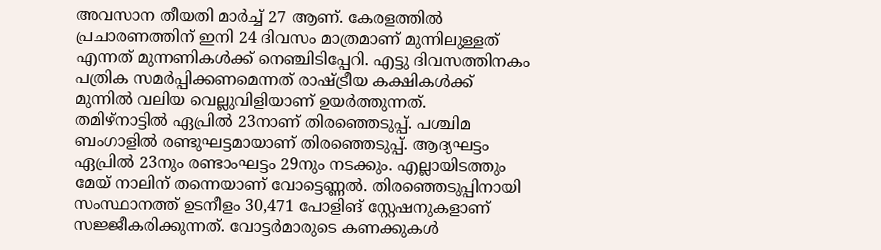അവസാന തീയതി മാർച്ച് 27 ആണ്. കേരളത്തിൽ പ്രചാരണത്തിന് ഇനി 24 ദിവസം മാത്രമാണ് മുന്നിലുള്ളത് എന്നത് മുന്നണികൾക്ക് നെഞ്ചിടിപ്പേറി. എട്ടു ദിവസത്തിനകം പത്രിക സമർപ്പിക്കണമെന്നത് രാഷ്ട്രീയ കക്ഷികൾക്ക് മുന്നിൽ വലിയ വെല്ലുവിളിയാണ് ഉയർത്തുന്നത്.
തമിഴ്നാട്ടിൽ ഏപ്രിൽ 23നാണ് തിരഞ്ഞെടുപ്പ്. പശ്ചിമ ബംഗാളിൽ രണ്ടുഘട്ടമായാണ് തിരഞ്ഞെടുപ്പ്. ആദ്യഘട്ടം ഏപ്രിൽ 23നും രണ്ടാംഘട്ടം 29നും നടക്കും. എല്ലായിടത്തും മേയ് നാലിന് തന്നെയാണ് വോട്ടെണ്ണൽ. തിരഞ്ഞെടുപ്പിനായി സംസ്ഥാനത്ത് ഉടനീളം 30,471 പോളിങ് സ്റ്റേഷനുകളാണ് സജ്ജീകരിക്കുന്നത്. വോട്ടർമാരുടെ കണക്കുകൾ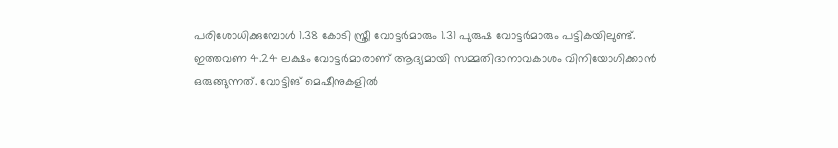പരിശോധിക്കുമ്പോൾ 1.38 കോടി സ്ത്രീ വോട്ടർമാരും 1.31 പുരുഷ വോട്ടർമാരും പട്ടികയിലുണ്ട്.
ഇത്തവണ 4.24 ലക്ഷം വോട്ടർമാരാണ് ആദ്യമായി സമ്മതിദാനാവകാശം വിനിയോഗിക്കാൻ ഒരുങ്ങുന്നത്. വോട്ടിങ് മെഷീനുകളിൽ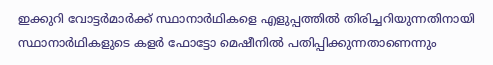ഇക്കുറി വോട്ടർമാർക്ക് സ്ഥാനാർഥികളെ എളുപ്പത്തിൽ തിരിച്ചറിയുന്നതിനായി സ്ഥാനാർഥികളുടെ കളർ ഫോട്ടോ മെഷീനിൽ പതിപ്പിക്കുന്നതാണെന്നും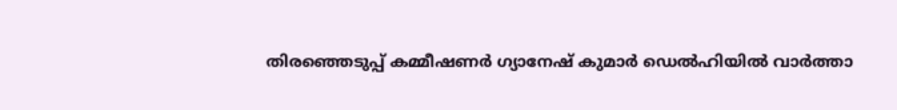തിരഞ്ഞെടുപ്പ് കമ്മീഷണർ ഗ്യാനേഷ് കുമാർ ഡെൽഹിയിൽ വാർത്താ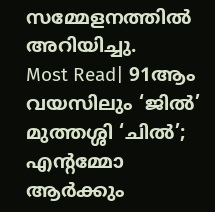സമ്മേളനത്തിൽ അറിയിച്ചു.
Most Read| 91ആം വയസിലും ‘ജിൽ’ മുത്തശ്ശി ‘ചിൽ’; എന്റമ്മോ ആർക്കും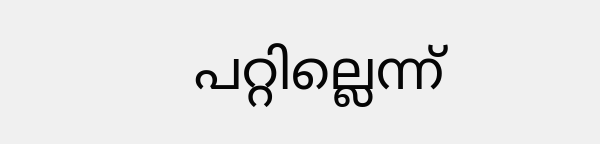പറ്റില്ലെന്ന്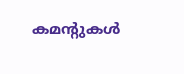കമന്റുകൾ